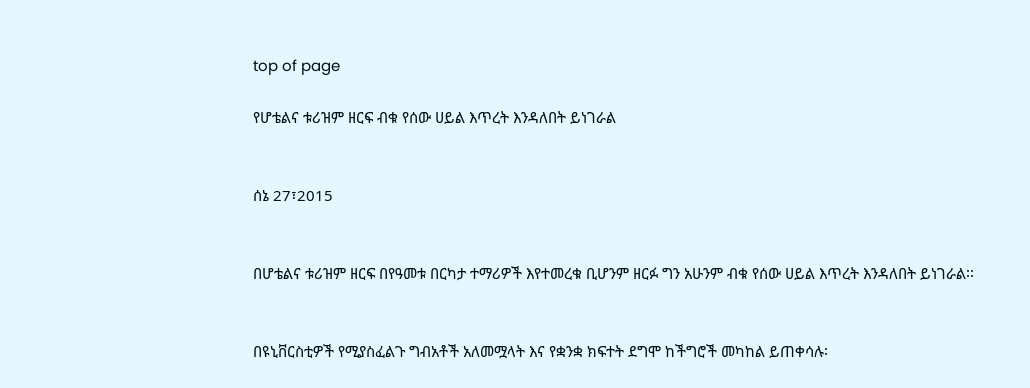top of page

የሆቴልና ቱሪዝም ዘርፍ ብቁ የሰው ሀይል እጥረት እንዳለበት ይነገራል


ሰኔ 27፣2015


በሆቴልና ቱሪዝም ዘርፍ በየዓመቱ በርካታ ተማሪዎች እየተመረቁ ቢሆንም ዘርፉ ግን አሁንም ብቁ የሰው ሀይል እጥረት እንዳለበት ይነገራል፡፡


በዩኒቨርስቲዎች የሚያስፈልጉ ግብአቶች አለመሟላት እና የቋንቋ ክፍተት ደግሞ ከችግሮች መካከል ይጠቀሳሉ፡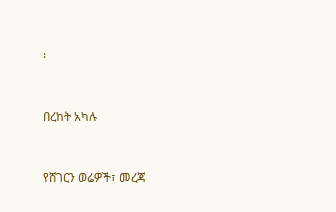፡


በረከት አካሉ


የሸገርን ወሬዎች፣ መረጃ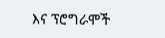እና ፕሮግራሞች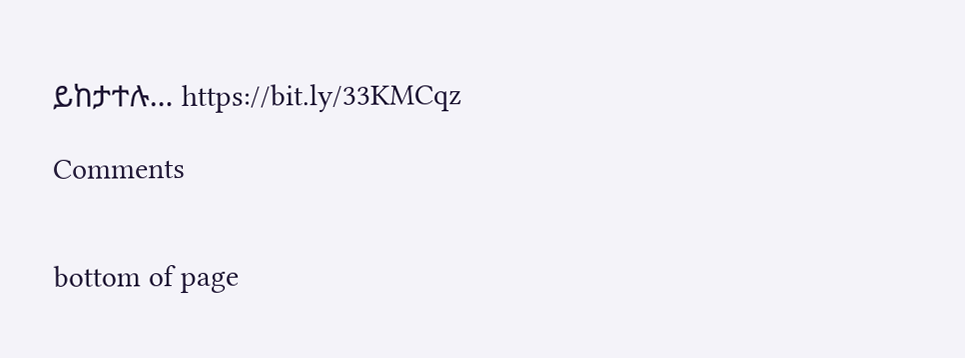ይከታተሉ… https://bit.ly/33KMCqz

Comments


bottom of page